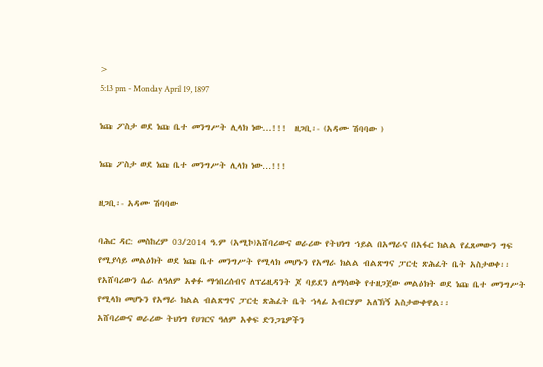>
5:13 pm - Monday April 19, 1897

ነጩ ፖስታ ወደ ነጩ ቤተ መንግሥት ሊላክ ነው...!!!  ዘጋቢ፡- (አዳሙ ሽባባው )

ነጩ ፖስታ ወደ ነጩ ቤተ መንግሥት ሊላክ ነው…!!!

ዘጋቢ፡- አዳሙ ሽባባው

ባሕር ዳር: መስከረም 03/2014 ዓ.ም (አሚኮ)አሸባሪውና ወራሪው የትህነግ ኀይል በአማራና በአፋር ክልል የፈጸመውን ግፍ የሚያሳይ መልዕክት ወደ ነጩ ቤተ መንግሥት የሚላክ መሆኑን የአማራ ክልል ብልጽግና ፓርቲ ጽሕፈት ቤት አስታወቀ፡፡
የአሸባሪውን ሴራ ለዓለም አቀፉ ማኅበረሰብና ለፕሬዚዳንት ጆ ባይደን ለማሳወቅ የተዘጋጀው መልዕክት ወደ ነጩ ቤተ መንግሥት የሚላክ መሆኑን የአማራ ክልል ብልጽግና ፓርቲ ጽሕፈት ቤት ኀላፊ አብርሃም አለኽኝ አስታውቀዋል፡፡
አሸባሪውና ወራሪው ትህነግ የሀገርና ዓለም አቀፍ ድንጋጌዎችን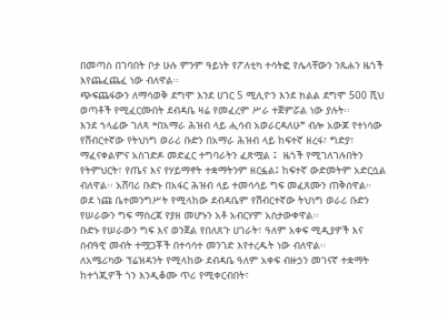በመጣስ በገባበት ቦታ ሁሉ ምንም ዓይነት የፖለቲካ ተሳትፎ የሌላቸውን ንጹሐን ዜጎች እየጨፈጨፈ ነው ብለዋል፡፡
ጭፍጨፋውን ለማሳወቅ ደግሞ እንደ ሀገር 5 ሚሊዮን እንደ ክልል ደግሞ 500 ሺህ ወጣቶች የሚፈርሙበት ደብዳቤ ዛሬ የመፈረም ሥራ ተጀምሯል ነው ያሉት፡፡
እንደ ኀላፊው ገለጻ ❝በአማራ ሕዝብ ላይ ሒሳብ አወራርዳለሁ❞ ብሎ አውጆ የተነሳው የሽብርተኛው የትህነግ ወራሪ ቡድን በአማራ ሕዝብ ላይ ከፍተኛ ዘረፋ፣ ግድያ፣ ማፈናቀልምና አስገድዶ መድፈር ተግባራትን ፈጽሟል ፤  ዜጎች የሚገለገሉበትን የትምህርት፣ የጤና እና የሃይማኖት ተቋማትንም ዘርፏል፤ ከፍተኛ ውድመትም አድርሷል ብለዋል፡፡ አሸባሪ ቡድኑ በአፋር ሕዝብ ላይ ተመሳሳይ ግፍ መፈጸሙን ጠቅሰዋል።
ወደ ነጩ ቤተመንግሥት የሚላከው ደብዳቤም የሽብርተኛው ትህነግ ወራሪ ቡድን የሠራውን ግፍ ማስረጃ የያዘ መሆኑን አቶ አብርሃም አስታውቀዋል፡፡
ቡድኑ የሠራውን ግፍ እና ወንጀል የበለጸጉ ሀገራት፣ ዓለም አቀፍ ሚዲያዎች እና ሰብዓዊ መብት ተሟጋቾች በተሳሳተ መንገድ እየተረዱት ነው ብለዋል፡፡
ለአሜሪካው ፕሬዝዳንት የሚላከው ደብዳቤ ዓለም አቀፍ ብዙኃን መገናኛ ተቋማት ከተጎጂዎች ጎን እንዲቆሙ ጥሪ የሚቀርብበት፣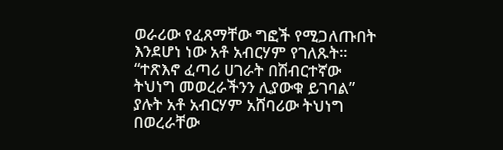ወራሪው የፈጸማቸው ግፎች የሚጋለጡበት እንደሆነ ነው አቶ አብርሃም የገለጹት፡፡ “ተጽእኖ ፈጣሪ ሀገራት በሽብርተኛው ትህነግ መወረራችንን ሊያውቁ ይገባል” ያሉት አቶ አብርሃም አሸባሪው ትህነግ በወረራቸው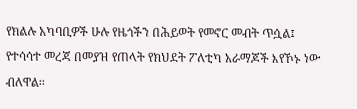የክልሉ አካባቢዎች ሁሉ የዜጎችን በሕይወት የመኖር መብት ጥሷል፤ የተሳሳተ መረጃ በመያዝ የጠላት የክህደት ፖለቲካ አራማጆች እየኾኑ ነው ብለዋል፡፡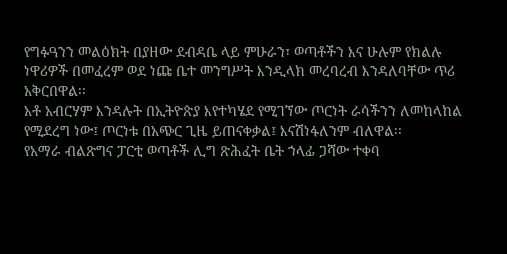የግፉዓንን መልዕክት በያዘው ደብዳቤ ላይ ምሁራን፣ ወጣቶችን እና ሁሉም የክልሉ ነዋሪዎች በመፈረም ወደ ነጩ ቤተ መንግሥት እንዲላክ መረባረብ እንዳለባቸው ጥሪ አቅርበዋል፡፡
አቶ አብርሃም እንዳሉት በኢትዮጵያ እየተካሄደ የሚገኘው ጦርነት ራሳችንን ለመከላከል የሚደረግ ነው፤ ጦርነቱ በአጭር ጊዜ ይጠናቀቃል፤ እናሽነፋለንም ብለዋል፡፡
የአማራ ብልጽግና ፓርቲ ወጣቶች ሊግ ጽሕፈት ቤት ኀላፊ ጋሻው ተቀባ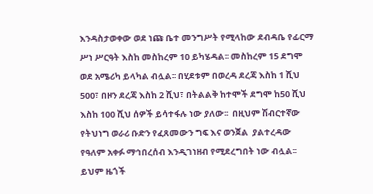እንዳስታወቀው ወደ ነጩ ቤተ መንግሥት የሚላከው ደብዳቤ የፊርማ ሥነ ሥርዓት እስከ መስከረም 10 ይካሄዳል፡፡ መስከረም 15 ደግሞ ወደ አሜሪካ ይላካል ብሏል፡፡ በሂደቱም በወረዳ ደረጃ እስከ 1 ሺህ 500፣ በዞን ደረጃ እስከ 2 ሺህ፣ በትልልቅ ከተሞች ደግሞ ከ50 ሺህ እስከ 100 ሺህ ሰዎች ይሳተፋሉ ነው ያለው፡፡  በዚህም ሽብርተኛው የትህነግ ወራሪ ቡድን የፈጸመውን ግፍ እና ወንጀል  ያልተረዳው የዓለም አቀፉ ማኅበረሰብ እንዲገነዘብ የሚደረግበት ነው ብሏል፡፡ ይህም ዜጎች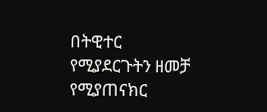በትዊተር የሚያደርጉትን ዘመቻ የሚያጠናክር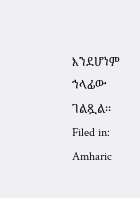እንደሆነም ኀላፊው ገልጿል፡፡
Filed in: Amharic